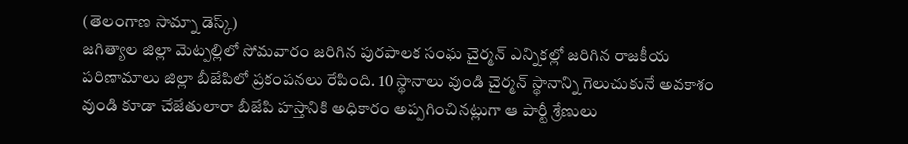(తెలంగాణ సామ్నా డెస్క్)
జగిత్యాల జిల్లా మెట్పల్లిలో సోమవారం జరిగిన పురపాలక సంఘ చైర్మన్ ఎన్నికల్లో జరిగిన రాజకీయ పరిణామాలు జిల్లా బీజేపిలో ప్రకంపనలు రేపింది. 10 స్థానాలు వుండి చైర్మన్ స్థానాన్ని గెలుచుకునే అవకాశం వుండి కూడా చేజేతులారా బీజేపి హస్తానికి అధికారం అప్పగించినట్లుగా ఆ పార్టీ శ్రేణులు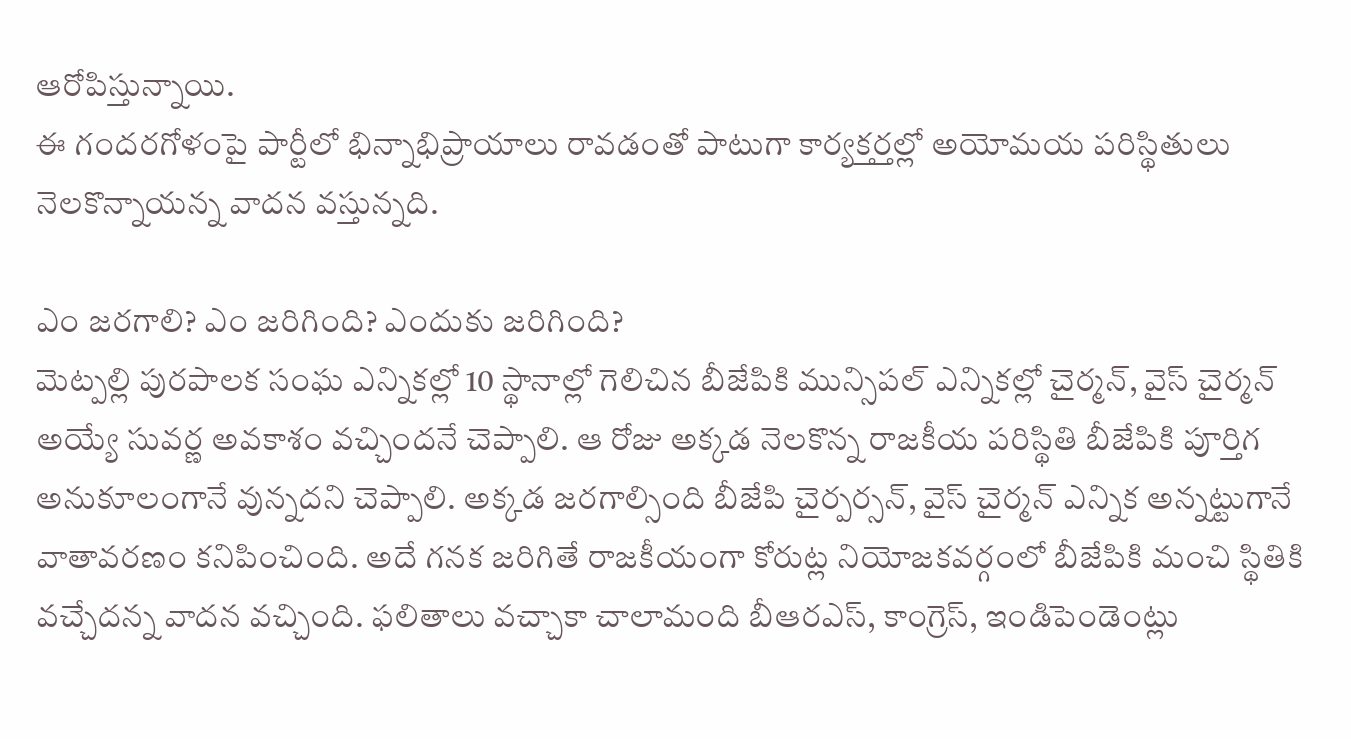ఆరోపిస్తున్నాయి.
ఈ గందరగోళంపై పార్టీలో భిన్నాభిప్రాయాలు రావడంతో పాటుగా కార్యక్తర్తల్లో అయోమయ పరిస్థితులు నెలకొన్నాయన్న వాదన వస్తున్నది.

ఎం జరగాలి? ఎం జరిగింది? ఎందుకు జరిగింది?
మెట్పల్లి పురపాలక సంఘ ఎన్నికల్లో 10 స్థానాల్లో గెలిచిన బీజేపికి మున్సిపల్ ఎన్నికల్లో చైర్మన్, వైస్ చైర్మన్ అయ్యే సువర్ణ అవకాశం వచ్చిందనే చెప్పాలి. ఆ రోజు అక్కడ నెలకొన్న రాజకీయ పరిస్థితి బీజేపికి పూర్తిగ అనుకూలంగానే వున్నదని చెప్పాలి. అక్కడ జరగాల్సింది బీజేపి చైర్పర్సన్, వైస్ చైర్మన్ ఎన్నిక అన్నట్టుగానే వాతావరణం కనిపించింది. అదే గనక జరిగితే రాజకీయంగా కోరుట్ల నియోజకవర్గంలో బీజేపికి మంచి స్థితికి వచ్చేదన్న వాదన వచ్చింది. ఫలితాలు వచ్చాకా చాలామంది బీఆరఎస్, కాంగ్రెస్, ఇండిపెండెంట్లు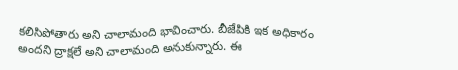కలిసిపోతారు అని చాలామంది భావించారు. బీజేపికి ఇక అధికారం అందని ద్రాక్షలే అని చాలామంది అనుకున్నారు. ఈ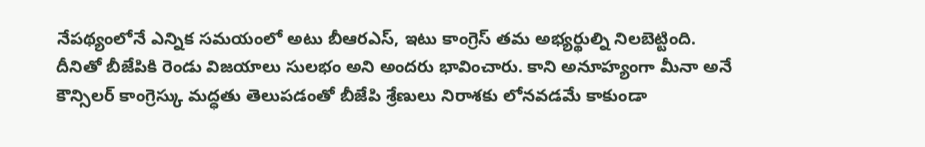నేపథ్యంలోనే ఎన్నిక సమయంలో అటు బీఆరఎస్, ఇటు కాంగ్రెస్ తమ అభ్యర్థుల్ని నిలబెట్టింది. దీనితో బీజేపికి రెండు విజయాలు సులభం అని అందరు భావించారు. కాని అనూహ్యంగా మీనా అనే కౌన్సిలర్ కాంగ్రెస్కు మద్ధతు తెలుపడంతో బీజేపి శ్రేణులు నిరాశకు లోనవడమే కాకుండా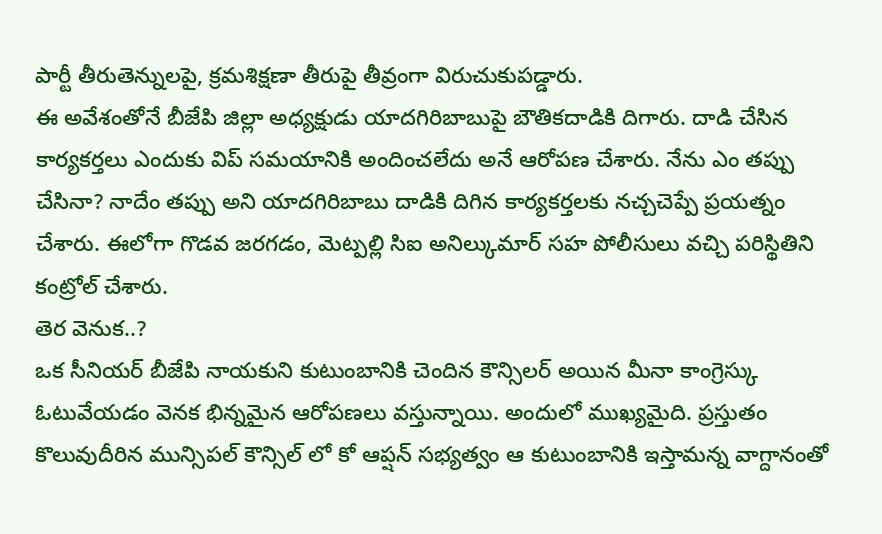పార్టీ తీరుతెన్నులపై, క్రమశిక్షణా తీరుపై తీవ్రంగా విరుచుకుపడ్డారు.
ఈ అవేశంతోనే బీజేపి జిల్లా అధ్యక్షుడు యాదగిరిబాబుపై బౌతికదాడికి దిగారు. దాడి చేసిన కార్యకర్తలు ఎందుకు విప్ సమయానికి అందించలేదు అనే ఆరోపణ చేశారు. నేను ఎం తప్పు చేసినా? నాదేం తప్పు అని యాదగిరిబాబు దాడికి దిగిన కార్యకర్తలకు నచ్చచెప్పే ప్రయత్నం చేశారు. ఈలోగా గొడవ జరగడం, మెట్పల్లి సిఐ అనిల్కుమార్ సహ పోలీసులు వచ్చి పరిస్థితిని కంట్రోల్ చేశారు.
తెర వెనుక..?
ఒక సీనియర్ బీజేపి నాయకుని కుటుంబానికి చెందిన కౌన్సిలర్ అయిన మీనా కాంగ్రెస్కు ఓటువేయడం వెనక భిన్నమైన ఆరోపణలు వస్తున్నాయి. అందులో ముఖ్యమైది. ప్రస్తుతం కొలువుదీరిన మున్సిపల్ కౌన్సిల్ లో కో ఆప్షన్ సభ్యత్వం ఆ కుటుంబానికి ఇస్తామన్న వాగ్దానంతో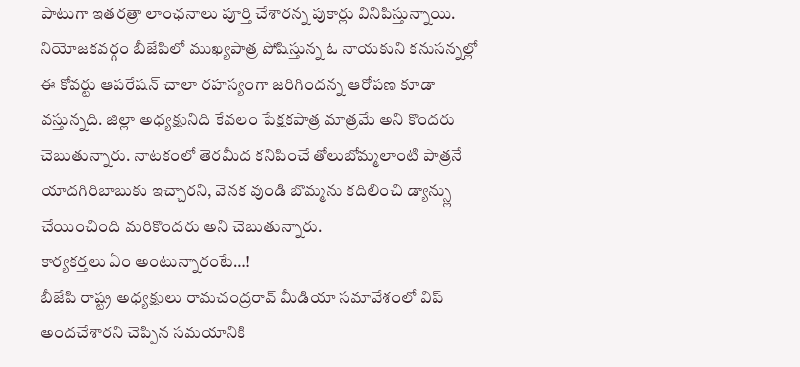పాటుగా ఇతరత్రా లాంఛనాలు పూర్తి చేశారన్న పుకార్లు వినిపిస్తున్నాయి.
నియోజకవర్గం బీజేపిలో ముఖ్యపాత్ర పోషిస్తున్న ఓ నాయకుని కనుసన్నల్లో ఈ కోవర్టు ఆపరేషన్ చాలా రహస్యంగా జరిగిందన్న ఆరోపణ కూడా వస్తున్నది. జిల్లా అధ్యక్షునిది కేవలం పేక్షకపాత్ర మాత్రమే అని కొందరు చెబుతున్నారు. నాటకంలో తెరమీద కనిపించే తోలుబోమ్మలాంటి పాత్రనే యాదగిరిబాబుకు ఇచ్చారని, వెనక వుండి బొమ్మను కదిలించి డ్యాన్స్లు చేయించింది మరికొందరు అని చెబుతున్నారు.
కార్యకర్తలు ఏం అంటున్నారంటే…!
బీజేపి రాష్ట్ర అధ్యక్షులు రామచంద్రరావ్ మీడియా సమావేశంలో విప్ అందచేశారని చెప్పిన సమయానికి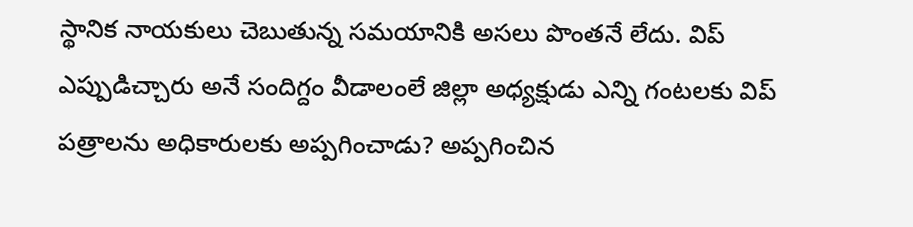స్థానిక నాయకులు చెబుతున్న సమయానికి అసలు పొంతనే లేదు. విప్ ఎప్పుడిచ్చారు అనే సందిగ్దం వీడాలంలే జిల్లా అధ్యక్షుడు ఎన్ని గంటలకు విప్ పత్రాలను అధికారులకు అప్పగించాడు? అప్పగించిన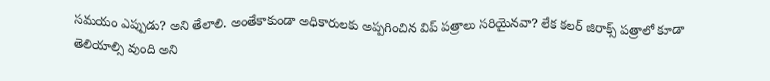సమయం ఎప్పుడు? అని తేలాలి. అంతేకాకుండా అధికారులకు అప్పగించిన విప్ పత్రాలు సరియైనవా? లేక కలర్ జిరాక్స్ పత్రాలో కూడా తెలియాల్సి వుంది అని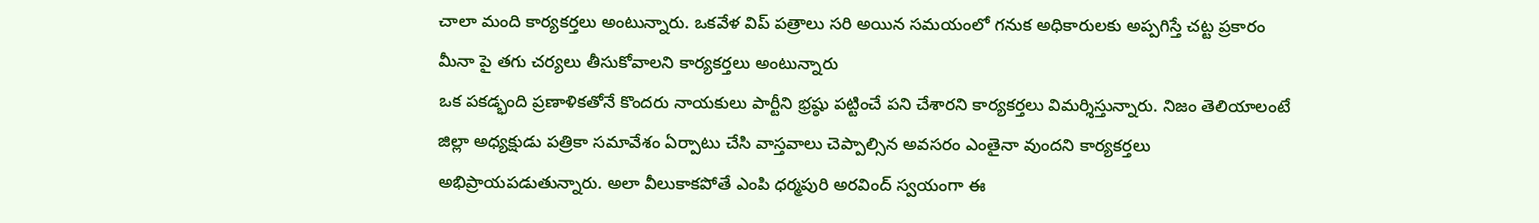చాలా మంది కార్యకర్తలు అంటున్నారు. ఒకవేళ విప్ పత్రాలు సరి అయిన సమయంలో గనుక అధికారులకు అప్పగిస్తే చట్ట ప్రకారం మీనా పై తగు చర్యలు తీసుకోవాలని కార్యకర్తలు అంటున్నారు
ఒక పకడ్భంది ప్రణాళికతోనే కొందరు నాయకులు పార్టీని భ్రష్ఠు పట్టించే పని చేశారని కార్యకర్తలు విమర్శిస్తున్నారు. నిజం తెలియాలంటే జిల్లా అధ్యక్షుడు పత్రికా సమావేశం ఏర్పాటు చేసి వాస్తవాలు చెప్పాల్సిన అవసరం ఎంతైనా వుందని కార్యకర్తలు అభిప్రాయపడుతున్నారు. అలా వీలుకాకపోతే ఎంపి ధర్మపురి అరవింద్ స్వయంగా ఈ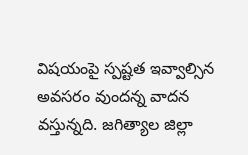విషయంపై స్పష్టత ఇవ్వాల్సిన అవసరం వుందన్న వాదన వస్తున్నది. జగిత్యాల జిల్లా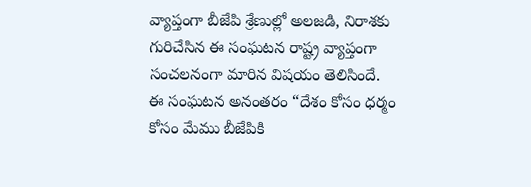వ్యాప్తంగా బీజేపి శ్రేణుల్లో అలజడి, నిరాశకు గురిచేసిన ఈ సంఘటన రాష్ట్ర వ్యాప్తంగా సంచలనంగా మారిన విషయం తెలిసిందే.
ఈ సంఘటన అనంతరం “దేశం కోసం ధర్మం కోసం మేము బీజేపికి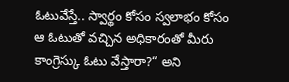ఓటువేస్తే.. స్వార్థం కోసం స్వలాభం కోసం ఆ ఓటుతో వచ్చిన అధికారంతో మీరు కాంగ్రెస్కు ఓటు వేస్తారా?“ అని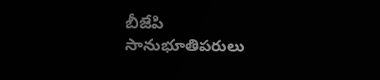బీజేపి సానుభూతిపరులు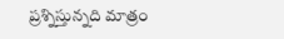ప్రశ్నిస్తున్నది మాత్రం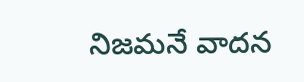నిజమనే వాదన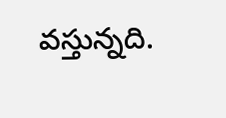వస్తున్నది.